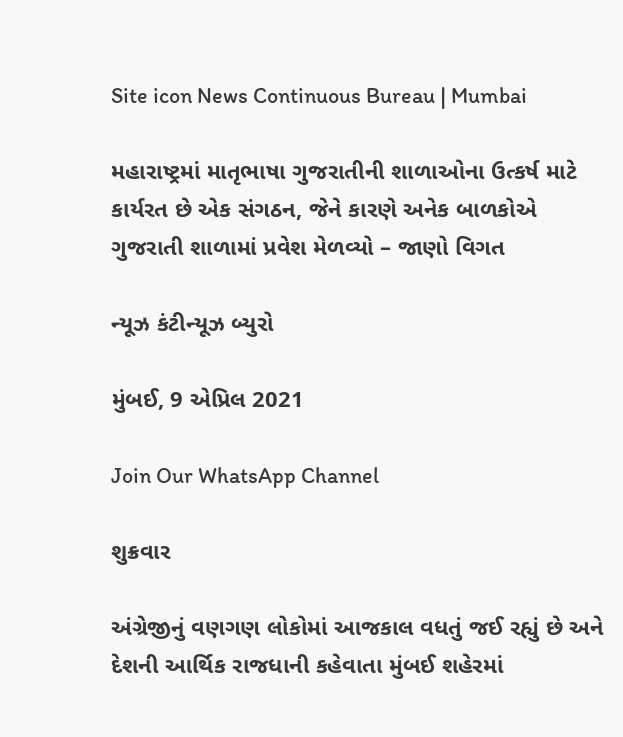Site icon News Continuous Bureau | Mumbai

મહારાષ્ટ્રમાં માતૃભાષા ગુજરાતીની શાળાઓના ઉત્કર્ષ માટે કાર્યરત છે એક સંગઠન, જેને કારણે અનેક બાળકોએ ગુજરાતી શાળામાં પ્રવેશ મેળવ્યો – જાણો વિગત

ન્યૂઝ કંટીન્યૂઝ બ્યુરો

મુંબઈ, 9 એપ્રિલ 2021

Join Our WhatsApp Channel

શુક્રવાર

અંગ્રેજીનું વણગણ લોકોમાં આજકાલ વધતું જઈ રહ્યું છે અને દેશની આર્થિક રાજધાની કહેવાતા મુંબઈ શહેરમાં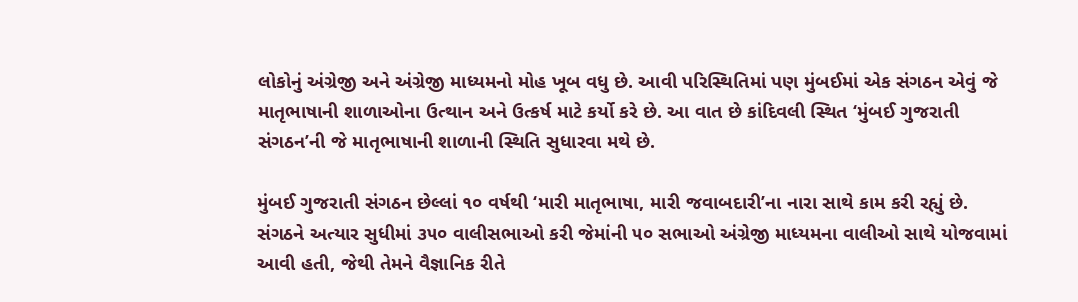લોકોનું અંગ્રેજી અને અંગ્રેજી માધ્યમનો મોહ ખૂબ વધુ છે. આવી પરિસ્થિતિમાં પણ મુંબઈમાં એક સંગઠન એવું જે માતૃભાષાની શાળાઓના ઉત્થાન અને ઉત્કર્ષ માટે કર્યો કરે છે. આ વાત છે કાંદિવલી સ્થિત ‘મુંબઈ ગુજરાતી સંગઠન’ની જે માતૃભાષાની શાળાની સ્થિતિ સુધારવા મથે છે.

મુંબઈ ગુજરાતી સંગઠન છેલ્લાં ૧૦ વર્ષથી ‘મારી માતૃભાષા, મારી જવાબદારી’ના નારા સાથે કામ કરી રહ્યું છે. સંગઠને અત્યાર સુધીમાં ૩૫૦ વાલીસભાઓ કરી જેમાંની ૫૦ સભાઓ અંગ્રેજી માધ્યમના વાલીઓ સાથે યોજવામાં આવી હતી, જેથી તેમને વૈજ્ઞાનિક રીતે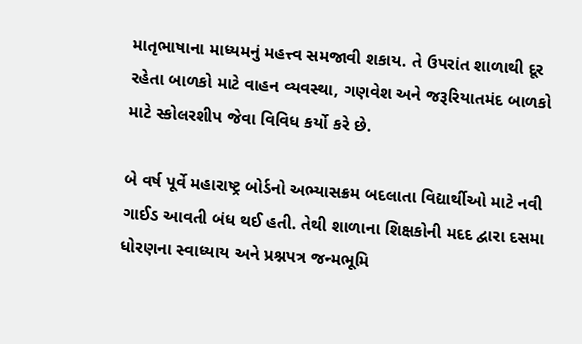માતૃભાષાના માધ્યમનું મહત્ત્વ સમજાવી શકાય. તે ઉપરાંત શાળાથી દૂર રહેતા બાળકો માટે વાહન વ્યવસ્થા, ગણવેશ અને જરૂરિયાતમંદ બાળકો માટે સ્કોલરશીપ જેવા વિવિધ કર્યો કરે છે.

બે વર્ષ પૂર્વે મહારાષ્ટ્ર બોર્ડનો અભ્યાસક્રમ બદલાતા વિદ્યાર્થીઓ માટે નવી ગાઈડ આવતી બંધ થઈ હતી. તેથી શાળાના શિક્ષકોની મદદ દ્વારા દસમા ધોરણના સ્વાધ્યાય અને પ્રશ્નપત્ર જન્મભૂમિ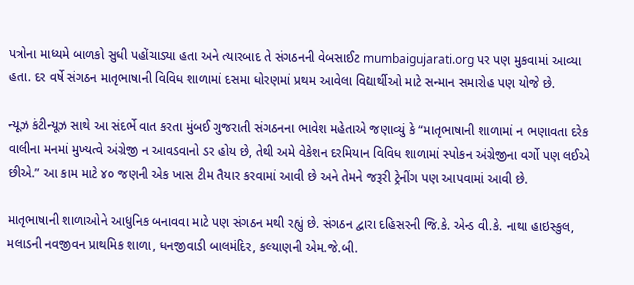પત્રોના માધ્યમે બાળકો સુધી પહોંચાડ્યા હતા અને ત્યારબાદ તે સંગઠનની વેબસાઈટ mumbaigujarati.org પર પણ મુકવામાં આવ્યા હતા. દર વર્ષે સંગઠન માતૃભાષાની વિવિધ શાળામાં દસમા ધોરણમાં પ્રથમ આવેલા વિદ્યાર્થીઓ માટે સન્માન સમારોહ પણ યોજે છે.

ન્યૂઝ કંટીન્યૂઝ સાથે આ સંદર્ભે વાત કરતા મુંબઈ ગુજરાતી સંગઠનના ભાવેશ મહેતાએ જણાવ્યું કે “માતૃભાષાની શાળામાં ન ભણાવતા દરેક વાલીના મનમાં મુખ્યત્વે અંગ્રેજી ન આવડવાનો ડર હોય છે, તેથી અમે વેકેશન દરમિયાન વિવિધ શાળામાં સ્પોકન અંગ્રેજીના વર્ગો પણ લઈએ છીએ.” આ કામ માટે ૪૦ જણની એક ખાસ ટીમ તૈયાર કરવામાં આવી છે અને તેમને જરૂરી ટ્રેનીંગ પણ આપવામાં આવી છે.

માતૃભાષાની શાળાઓને આધુનિક બનાવવા માટે પણ સંગઠન મથી રહ્યું છે. સંગઠન દ્વારા દહિસરની જિ.કે. એન્ડ વી.કે. નાથા હાઇસ્કુલ, મલાડની નવજીવન પ્રાથમિક શાળા, ધનજીવાડી બાલમંદિર, કલ્યાણની એમ.જે.બી.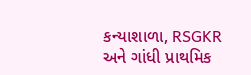કન્યાશાળા, RSGKR અને ગાંધી પ્રાથમિક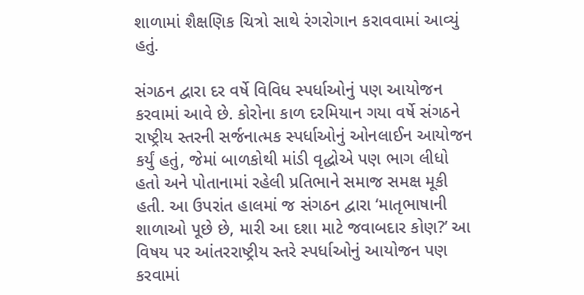શાળામાં શૈક્ષણિક ચિત્રો સાથે રંગરોગાન કરાવવામાં આવ્યું હતું.

સંગઠન દ્વારા દર વર્ષે વિવિધ સ્પર્ધાઓનું પણ આયોજન કરવામાં આવે છે. કોરોના કાળ દરમિયાન ગયા વર્ષે સંગઠને રાષ્ટ્રીય સ્તરની સર્જનાત્મક સ્પર્ધાઓનું ઓનલાઈન આયોજન કર્યું હતું, જેમાં બાળકોથી માંડી વૃદ્ધોએ પણ ભાગ લીધો હતો અને પોતાનામાં રહેલી પ્રતિભાને સમાજ સમક્ષ મૂકી હતી. આ ઉપરાંત હાલમાં જ સંગઠન દ્વારા ‘માતૃભાષાની શાળાઓ પૂછે છે, મારી આ દશા માટે જવાબદાર કોણ?’ આ વિષય પર આંતરરાષ્ટ્રીય સ્તરે સ્પર્ધાઓનું આયોજન પણ કરવામાં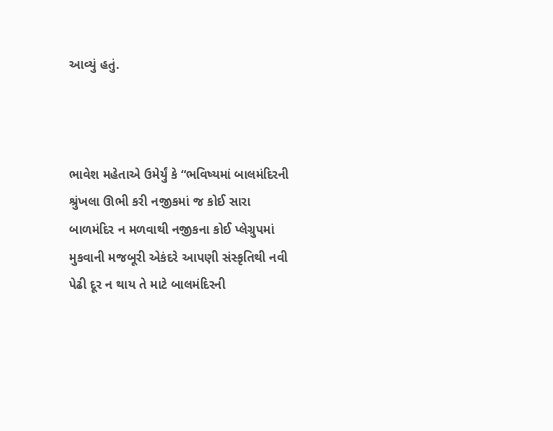આવ્યું હતું.



ભાવેશ મહેતાએ ઉમેર્યું કે “ભવિષ્યમાં બાલમંદિરની શ્રુંખલા ઊભી કરી નજીકમાં જ કોઈ સારા બાળમંદિર ન મળવાથી નજીકના કોઈ પ્લેગ્રુપમાં મુકવાની મજબૂરી એકંદરે આપણી સંસ્કૃતિથી નવી પેઢી દૂર ન થાય તે માટે બાલમંદિરની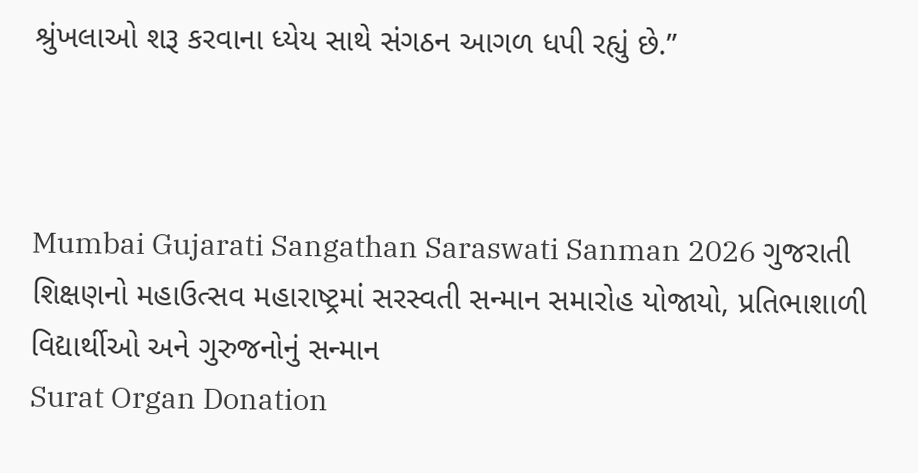શ્રુંખલાઓ શરૂ કરવાના ધ્યેય સાથે સંગઠન આગળ ધપી રહ્યું છે.”



Mumbai Gujarati Sangathan Saraswati Sanman 2026 ગુજરાતી શિક્ષણનો મહાઉત્સવ મહારાષ્ટ્રમાં સરસ્વતી સન્માન સમારોહ યોજાયો, પ્રતિભાશાળી વિદ્યાર્થીઓ અને ગુરુજનોનું સન્માન
Surat Organ Donation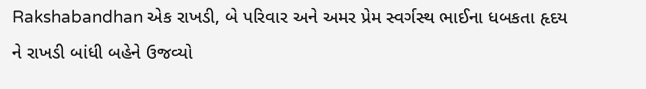Rakshabandhan એક રાખડી, બે પરિવાર અને અમર પ્રેમ સ્વર્ગસ્થ ભાઈના ધબકતા હૃદય ને રાખડી બાંધી બહેને ઉજવ્યો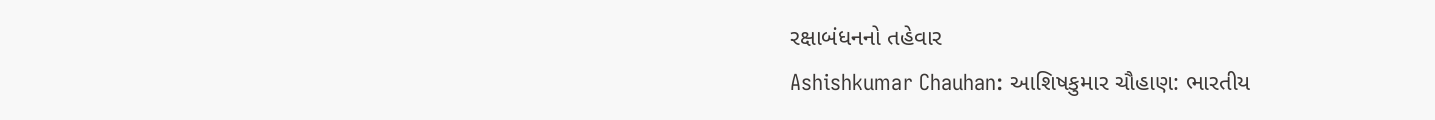રક્ષાબંધનનો તહેવાર
Ashishkumar Chauhan: આશિષકુમાર ચૌહાણ: ભારતીય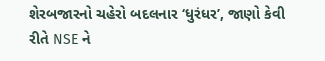શેરબજારનો ચહેરો બદલનાર ‘ધુરંધર’, જાણો કેવી રીતે NSE ને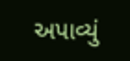અપાવ્યું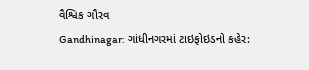વૈશ્વિક ગૌરવ
Gandhinagar: ગાંધીનગરમાં ટાઇફોઇડનો કહેર: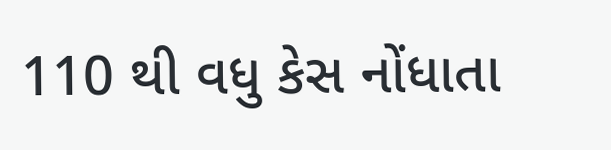110 થી વધુ કેસ નોંધાતા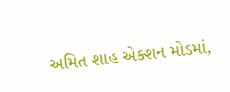અમિત શાહ એક્શન મોડમાં,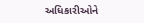અધિકારીઓને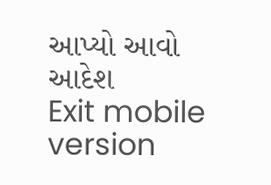આપ્યો આવો આદેશ
Exit mobile version